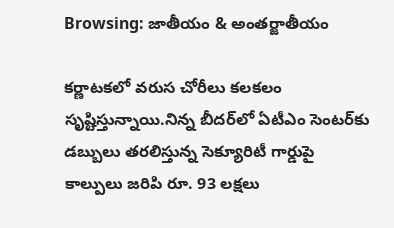Browsing: జాతీయం & అంతర్జాతీయం

క‌ర్ణాట‌క‌లో వ‌రుస చోరీలు క‌ల‌క‌లం సృష్టిస్తున్నాయి.నిన్న బీద‌ర్‌లో ఏటీఎం సెంట‌ర్‌కు డ‌బ్బులు త‌ర‌లిస్తున్న సెక్యూరిటీ గార్డుపై కాల్పులు జ‌రిపి రూ. 93 ల‌క్ష‌లు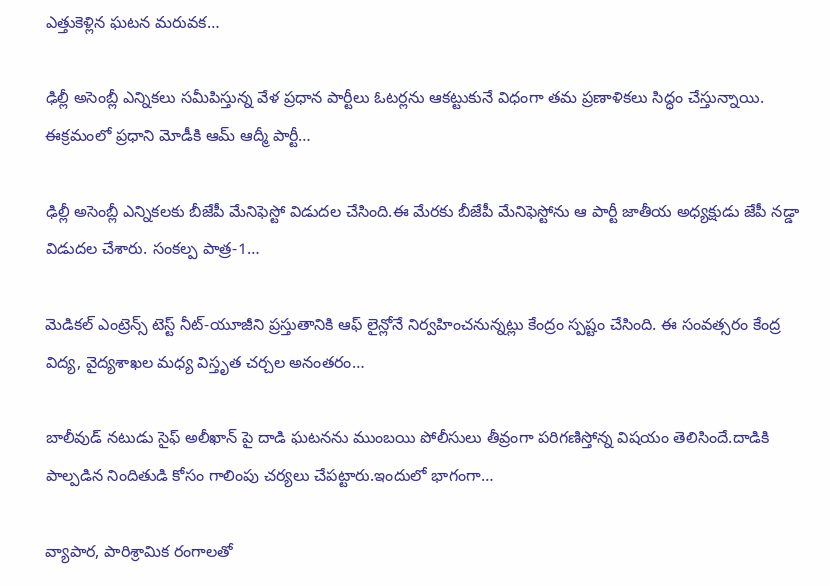ఎత్తుకెళ్లిన ఘ‌ట‌న మ‌రువ‌క‌…

ఢిల్లీ అసెంబ్లీ ఎన్నికలు సమీపిస్తున్న వేళ ప్రధాన పార్టీలు ఓటర్లను ఆకట్టుకునే విధంగా తమ ప్రణాళికలు సిద్ధం చేస్తున్నాయి. ఈక్రమంలో ప్రధాని మోడీకి ఆమ్ ఆద్మీ పార్టీ…

ఢిల్లీ అసెంబ్లీ ఎన్నికలకు బీజేపీ మేనిఫెస్టో విడుదల చేసింది.ఈ మేరకు బీజేపీ మేనిఫెస్టోను ఆ పార్టీ జాతీయ అధ్యక్షుడు జేపీ నడ్డా విడుదల చేశారు. సంకల్ప పాత్ర-1…

మెడికల్ ఎంట్రెన్స్ టెస్ట్ నీట్-యూజీని ప్రస్తుతానికి ఆఫ్ లైన్లోనే నిర్వహించనున్నట్లు కేంద్రం స్పష్టం చేసింది. ఈ సంవత్సరం కేంద్ర విద్య, వైద్యశాఖల మధ్య విస్తృత చర్చల అనంతరం…

బాలీవుడ్ నటుడు సైఫ్ అలీఖాన్ పై దాడి ఘటనను ముంబయి పోలీసులు తీవ్రంగా పరిగణిస్తోన్న విషయం తెలిసిందే.దాడికి పాల్పడిన నిందితుడి కోసం గాలింపు చర్యలు చేపట్టారు.ఇందులో భాగంగా…

వ్యాపార, పారిశ్రామిక రంగాలతో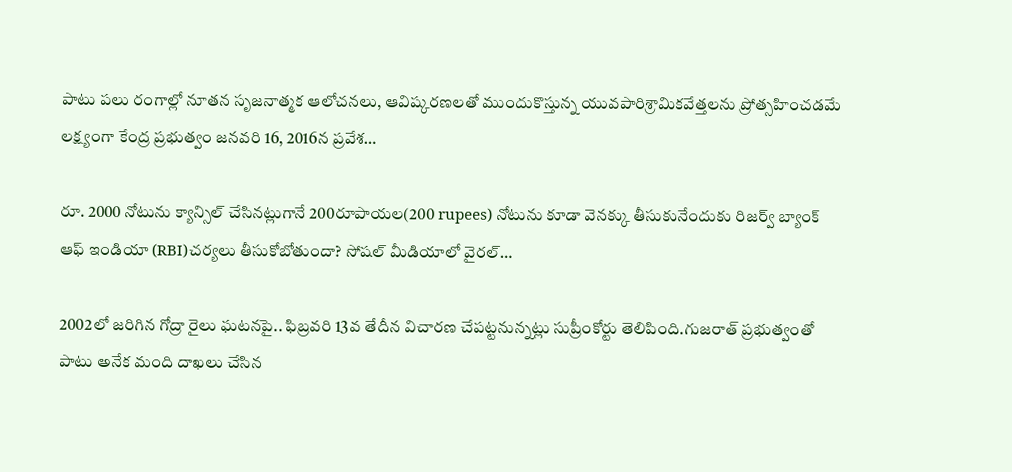పాటు పలు రంగాల్లో నూతన సృజనాత్మక ఆలోచనలు, ఆవిష్కరణలతో ముందుకొస్తున్న యువపారిశ్రామికవేత్తలను ప్రోత్సహించడమే లక్ష్యంగా కేంద్ర ప్రభుత్వం జనవరి 16, 2016న ప్రవేశ…

రూ. 2000 నోటును క్యాన్సిల్ చేసినట్లుగానే 200రూపాయల(200 rupees) నోటును కూడా వెనక్కు తీసుకునేందుకు రిజర్వ్ బ్యాంక్ ఆఫ్ ఇండియా (RBI)చర్యలు తీసుకోబోతుందా? సోషల్ మీడియాలో వైరల్…

2002లో జ‌రిగిన గోద్రా రైలు ఘ‌ట‌న‌పై.. ఫిబ్ర‌వ‌రి 13వ తేదీన విచార‌ణ చేప‌ట్ట‌నున్న‌ట్లు సుప్రీంకోర్టు తెలిపింది.గుజ‌రాత్ ప్ర‌భుత్వంతో పాటు అనేక మంది దాఖ‌లు చేసిన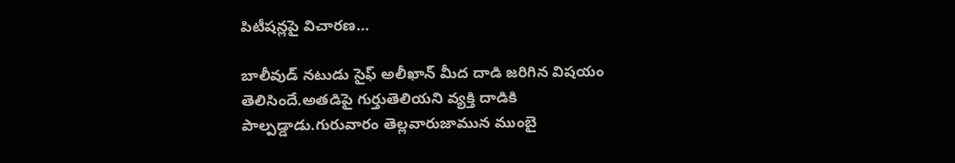పిటీష‌న్ల‌పై విచార‌ణ…

బాలీవుడ్ నటుడు సైఫ్ అలీఖాన్ మీద దాడి జ‌రిగిన విష‌యం తెలిసిందే.అత‌డిపై గుర్తుతెలియని వ్యక్తి దాడికి పాల్పడ్డాడు.గురువారం తెల్లవారుజామున ముంబై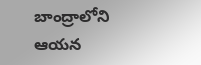బాంద్రాలోని ఆయన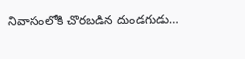నివాసంలోకి చొరబడిన దుండగుడు…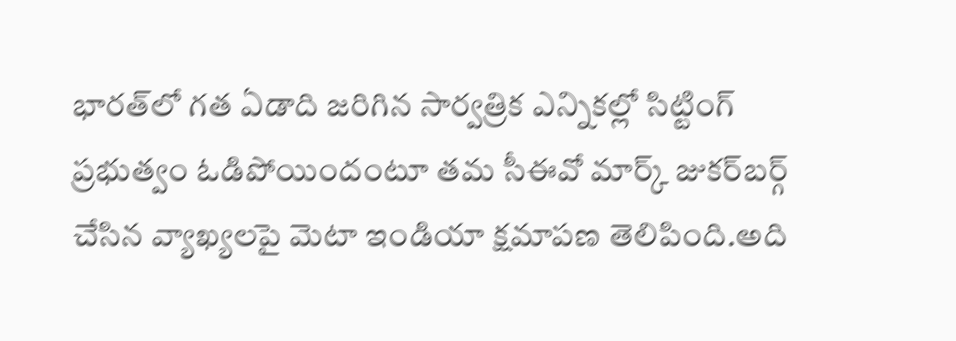భారత్‌లో గత ఏడాది జరిగిన సార్వత్రిక ఎన్నికల్లో సిట్టింగ్‌ ప్రభుత్వం ఓడిపోయిందంటూ తమ సీఈవో మార్క్‌ జుకర్‌బర్గ్‌ చేసిన వ్యాఖ్యలపై మెటా ఇండియా క్షమాపణ తెలిపింది.అది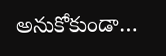అనుకోకుండా…